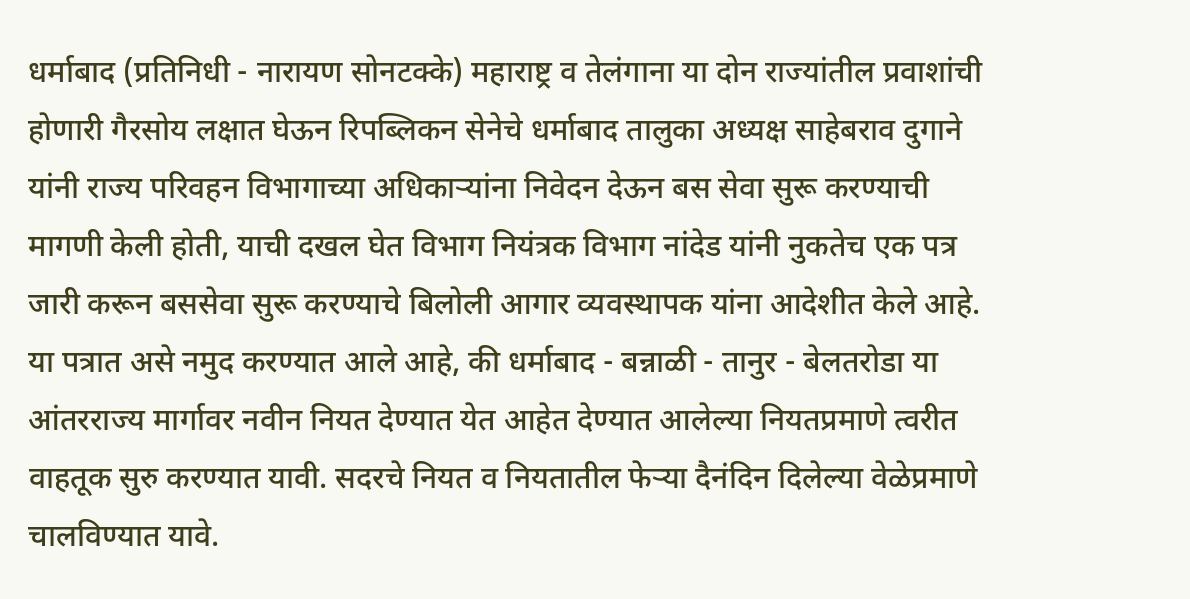धर्माबाद (प्रतिनिधी - नारायण सोनटक्के) महाराष्ट्र व तेलंगाना या दोन राज्यांतील प्रवाशांची होणारी गैरसोय लक्षात घेऊन रिपब्लिकन सेनेचे धर्माबाद तालुका अध्यक्ष साहेबराव दुगाने यांनी राज्य परिवहन विभागाच्या अधिकाऱ्यांना निवेदन देऊन बस सेवा सुरू करण्याची मागणी केली होती, याची दखल घेत विभाग नियंत्रक विभाग नांदेड यांनी नुकतेच एक पत्र जारी करून बससेवा सुरू करण्याचे बिलोली आगार व्यवस्थापक यांना आदेशीत केले आहे. या पत्रात असे नमुद करण्यात आले आहे, की धर्माबाद - बन्नाळी - तानुर - बेलतरोडा या आंतरराज्य मार्गावर नवीन नियत देण्यात येत आहेत देण्यात आलेल्या नियतप्रमाणे त्वरीत वाहतूक सुरु करण्यात यावी. सदरचे नियत व नियतातील फेऱ्या दैनंदिन दिलेल्या वेळेप्रमाणे चालविण्यात यावे.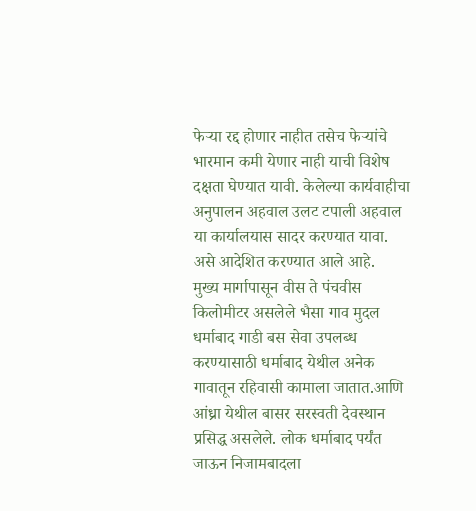फेऱ्या रद्द होणार नाहीत तसेच फेऱ्यांचे भारमान कमी येणार नाही याची विशेष दक्षता घेण्यात यावी. केलेल्या कार्यवाहीचा अनुपालन अहवाल उलट टपाली अहवाल या कार्यालयास सादर करण्यात यावा. असे आदेशित करण्यात आले आहे.
मुख्य मार्गापासून वीस ते पंचवीस किलोमीटर असलेले भैसा गाव मुदल धर्माबाद गाडी बस सेवा उपलब्ध करण्यासाठी धर्माबाद येथील अनेक गावातून रहिवासी कामाला जातात.आणि आंध्रा येथील बासर सरस्वती देवस्थान प्रसिद्ध असलेले. लोक धर्माबाद पर्यंत जाऊन निजामबादला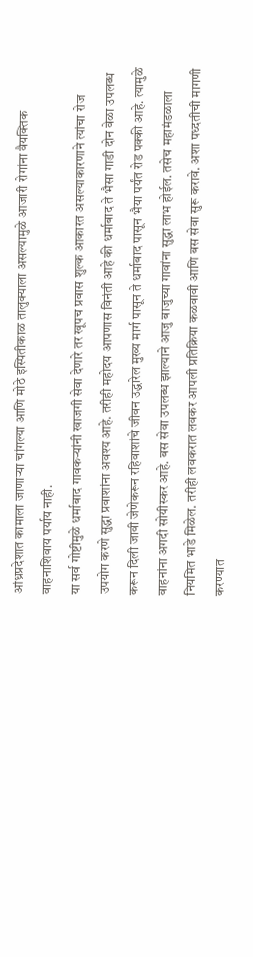आंध्रप्रदेशात कामाला जाणाऱ्या चांगल्या आणि मोठे इस्पितीकाळ तालुक्याला असल्यामुळे आजारी रोगांना वैयक्तिक वाहनाशिवाय पर्याय नाही.
या सर्व गोष्टीमुळे धर्माबाद गावकऱ्यांनी खाजगी सेवा देणारे तर खूपच प्रवास शुल्क आकारत असल्याकारणाने त्यांचा रोज उपयोग करणे सुद्धा प्रवाशांना अवश्य आहे. तरीही महोदय आपणास विनंती आहे की धर्माबाद ते भैसा गाडी दोन वेळा उपलब्ध करून दिली जावी जेणेकरून रहिवाशांचे जीवन उद्धारेल मुख्य मार्ग पासून ते धर्माबाद पासून भैया पर्यंत रोड पक्की आहे. त्यामुळे वाहनांना अगदी सोयीस्कर आहे. बस सेवा उपलब्ध झाल्याने आजु बाजुच्या गावांना सुद्धा लाभ होईल. तसेच महामंडळाला नियमित भाडे मिळेल. तरीही लवकरात लवकर आपली प्रतिक्रिया कळवावी आणि बस सेवा सुरू करावे. अशा पध्दतीची मागणी करण्यात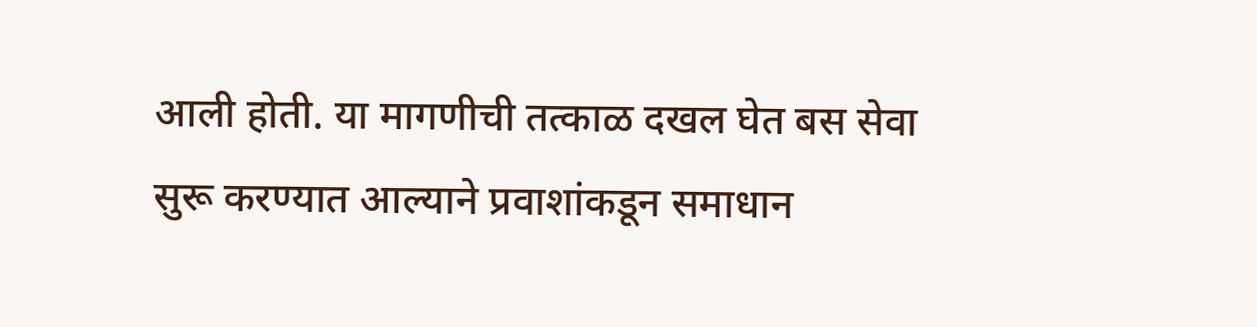आली होती. या मागणीची तत्काळ दखल घेत बस सेवा सुरू करण्यात आल्याने प्रवाशांकडून समाधान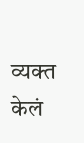व्यक्त केलं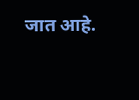जात आहे.